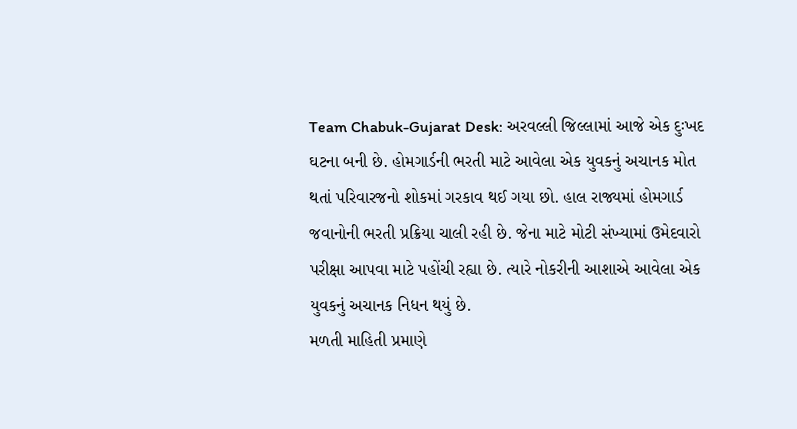Team Chabuk-Gujarat Desk: અરવલ્લી જિલ્લામાં આજે એક દુઃખદ ઘટના બની છે. હોમગાર્ડની ભરતી માટે આવેલા એક યુવકનું અચાનક મોત થતાં પરિવારજનો શોકમાં ગરકાવ થઈ ગયા છો. હાલ રાજ્યમાં હોમગાર્ડ જવાનોની ભરતી પ્રક્રિયા ચાલી રહી છે. જેના માટે મોટી સંખ્યામાં ઉમેદવારો પરીક્ષા આપવા માટે પહોંચી રહ્યા છે. ત્યારે નોકરીની આશાએ આવેલા એક યુવકનું અચાનક નિધન થયું છે.
મળતી માહિતી પ્રમાણે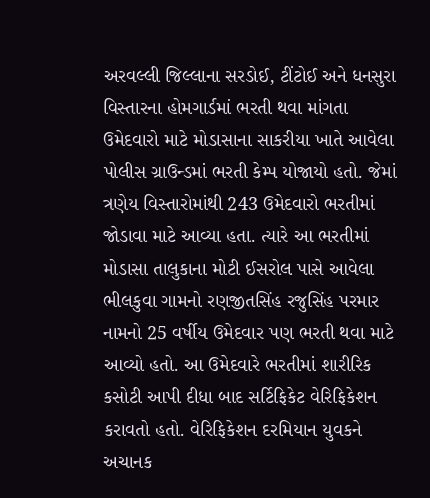અરવલ્લી જિલ્લાના સરડોઈ, ટીંટોઈ અને ધનસુરા વિસ્તારના હોમગાર્ડમાં ભરતી થવા માંગતા ઉમેદવારો માટે મોડાસાના સાકરીયા ખાતે આવેલા પોલીસ ગ્રાઉન્ડમાં ભરતી કેમ્પ યોજાયો હતો. જેમાં ત્રણેય વિસ્તારોમાંથી 243 ઉમેદવારો ભરતીમાં જોડાવા માટે આવ્યા હતા. ત્યારે આ ભરતીમાં મોડાસા તાલુકાના મોટી ઈસરોલ પાસે આવેલા ભીલકુવા ગામનો રણજીતસિંહ રજુસિંહ પરમાર નામનો 25 વર્ષીય ઉમેદવાર પણ ભરતી થવા માટે આવ્યો હતો. આ ઉમેદવારે ભરતીમાં શારીરિક કસોટી આપી દીધા બાદ સર્ટિફિકેટ વેરિફિકેશન કરાવતો હતો. વેરિફિકેશન દરમિયાન યુવકને અચાનક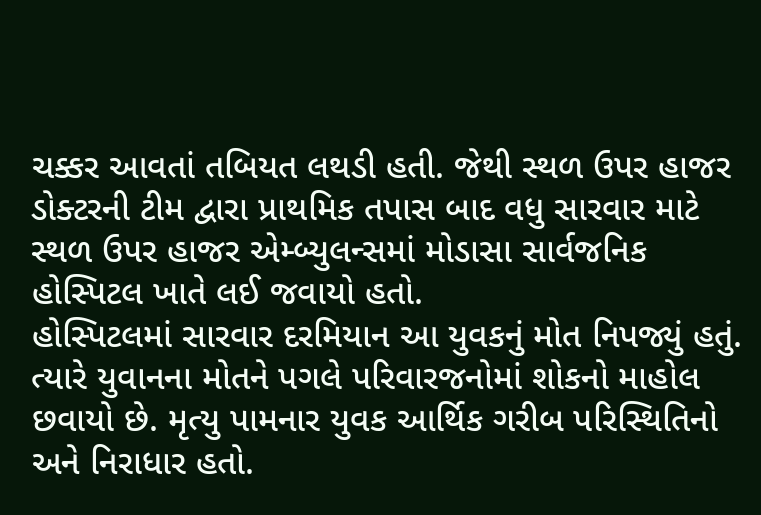ચક્કર આવતાં તબિયત લથડી હતી. જેથી સ્થળ ઉપર હાજર ડોક્ટરની ટીમ દ્વારા પ્રાથમિક તપાસ બાદ વધુ સારવાર માટે સ્થળ ઉપર હાજર એમ્બ્યુલન્સમાં મોડાસા સાર્વજનિક હોસ્પિટલ ખાતે લઈ જવાયો હતો.
હોસ્પિટલમાં સારવાર દરમિયાન આ યુવકનું મોત નિપજ્યું હતું. ત્યારે યુવાનના મોતને પગલે પરિવારજનોમાં શોકનો માહોલ છવાયો છે. મૃત્યુ પામનાર યુવક આર્થિક ગરીબ પરિસ્થિતિનો અને નિરાધાર હતો.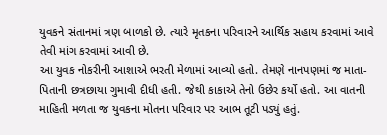યુવકને સંતાનમાં ત્રણ બાળકો છે. ત્યારે મૃતકના પરિવારને આર્થિક સહાય કરવામાં આવે તેવી માંગ કરવામાં આવી છે.
આ યુવક નોકરીની આશાએ ભરતી મેળામાં આવ્યો હતો. તેમણે નાનપણમાં જ માતા-પિતાની છત્રછાયા ગુમાવી દીધી હતી. જેથી કાકાએ તેનો ઉછેર કર્યો હતો. આ વાતની માહિતી મળતા જ યુવકના મોતના પરિવાર પર આભ તૂટી પડ્યું હતું.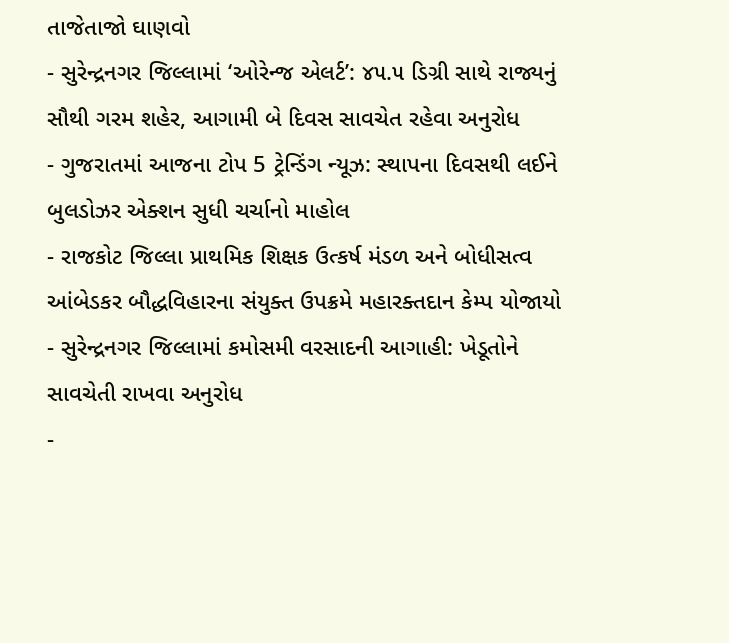તાજેતાજો ઘાણવો
- સુરેન્દ્રનગર જિલ્લામાં ‘ઓરેન્જ એલર્ટ’: ૪૫.૫ ડિગ્રી સાથે રાજ્યનું સૌથી ગરમ શહેર, આગામી બે દિવસ સાવચેત રહેવા અનુરોધ
- ગુજરાતમાં આજના ટોપ 5 ટ્રેન્ડિંગ ન્યૂઝ: સ્થાપના દિવસથી લઈને બુલડોઝર એક્શન સુધી ચર્ચાનો માહોલ
- રાજકોટ જિલ્લા પ્રાથમિક શિક્ષક ઉત્કર્ષ મંડળ અને બોધીસત્વ આંબેડકર બૌદ્ધવિહારના સંયુક્ત ઉપક્રમે મહારક્તદાન કેમ્પ યોજાયો
- સુરેન્દ્રનગર જિલ્લામાં કમોસમી વરસાદની આગાહી: ખેડૂતોને સાવચેતી રાખવા અનુરોધ
-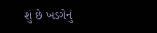શું છે ખડગેનું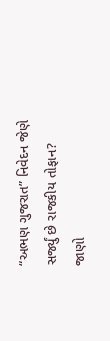“અભણ ગુજરાત” નિવેદન જેણે સર્જ્યું છે રાજકીય તોફાન? જાણો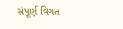સંપૂર્ણ વિગત